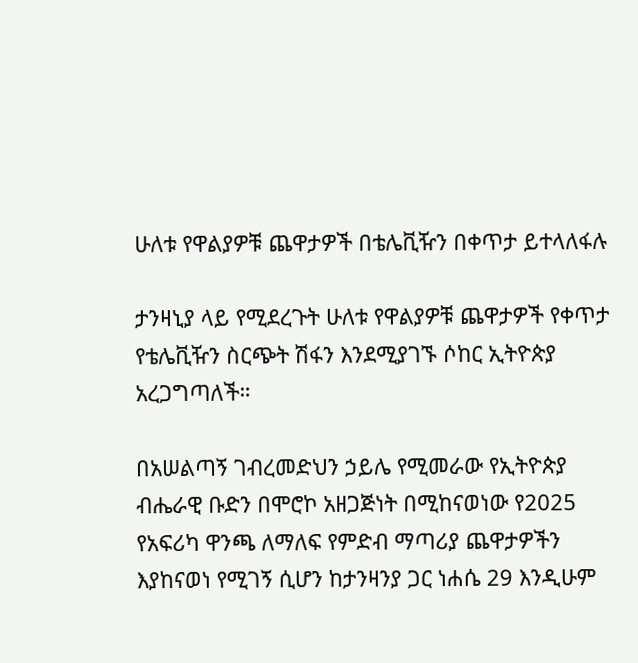ሁለቱ የዋልያዎቹ ጨዋታዎች በቴሌቪዥን በቀጥታ ይተላለፋሉ

ታንዛኒያ ላይ የሚደረጉት ሁለቱ የዋልያዎቹ ጨዋታዎች የቀጥታ የቴሌቪዥን ስርጭት ሽፋን እንደሚያገኙ ሶከር ኢትዮጵያ አረጋግጣለች።

በአሠልጣኝ ገብረመድህን ኃይሌ የሚመራው የኢትዮጵያ ብሔራዊ ቡድን በሞሮኮ አዘጋጅነት በሚከናወነው የ2025 የአፍሪካ ዋንጫ ለማለፍ የምድብ ማጣሪያ ጨዋታዎችን እያከናወነ የሚገኝ ሲሆን ከታንዛንያ ጋር ነሐሴ 29 እንዲሁም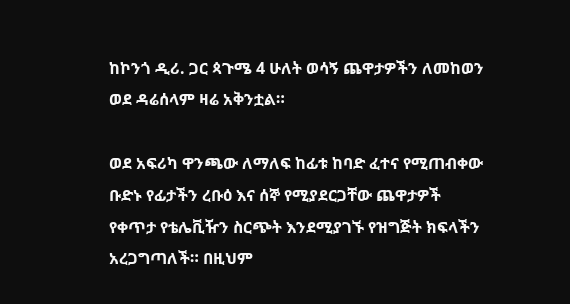ከኮንጎ ዲሪ. ጋር ጳጉሜ 4 ሁለት ወሳኝ ጨዋታዎችን ለመከወን ወደ ዳሬሰላም ዛሬ አቅንቷል።

ወደ አፍሪካ ዋንጫው ለማለፍ ከፊቱ ከባድ ፈተና የሚጠብቀው ቡድኑ የፊታችን ረቡዕ እና ሰኞ የሚያደርጋቸው ጨዋታዎች የቀጥታ የቴሌቪዥን ስርጭት እንደሚያገኙ የዝግጅት ክፍላችን አረጋግጣለች። በዚህም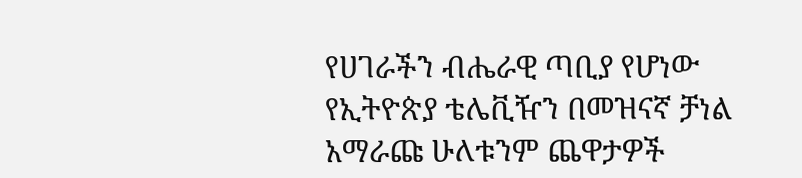የሀገራችን ብሔራዊ ጣቢያ የሆነው የኢትዮጵያ ቴሌቪዥን በመዝናኛ ቻነል አማራጩ ሁለቱንም ጨዋታዎች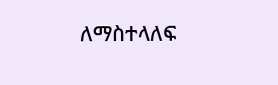ለማስተላለፍ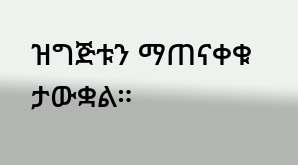ዝግጅቱን ማጠናቀቁ ታውቋል።